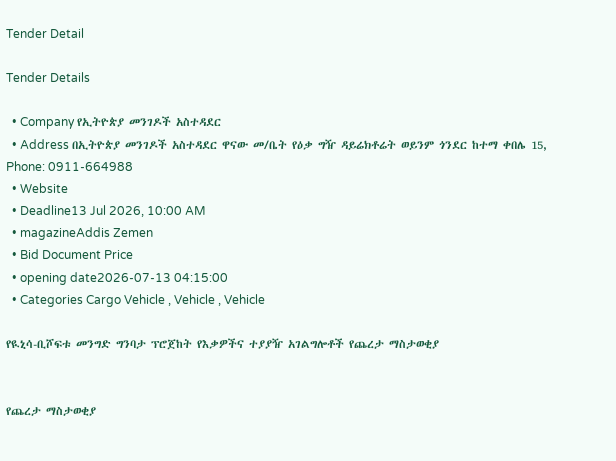Tender Detail

Tender Details

  • Company የኢትዮጵያ መንገዶች አስተዳደር
  • Address በኢትዮጵያ መንገዶች አስተዳደር ዋናው መ/ቤት የዕቃ ግዥ ዳይሬክቶሬት ወይንም ጎንደር ከተማ ቀበሌ 15, Phone: 0911-664988
  • Website
  • Deadline13 Jul 2026, 10:00 AM
  • magazineAddis Zemen
  • Bid Document Price
  • opening date2026-07-13 04:15:00
  • Categories Cargo Vehicle , Vehicle , Vehicle

የዪኒሳ-ቢሾፍቱ መንግድ ግንባታ ፕሮጀከት የእቃዎችና ተያያዥ አገልግሎቶች የጨረታ ማስታወቂያ


የጨረታ ማስታወቂያ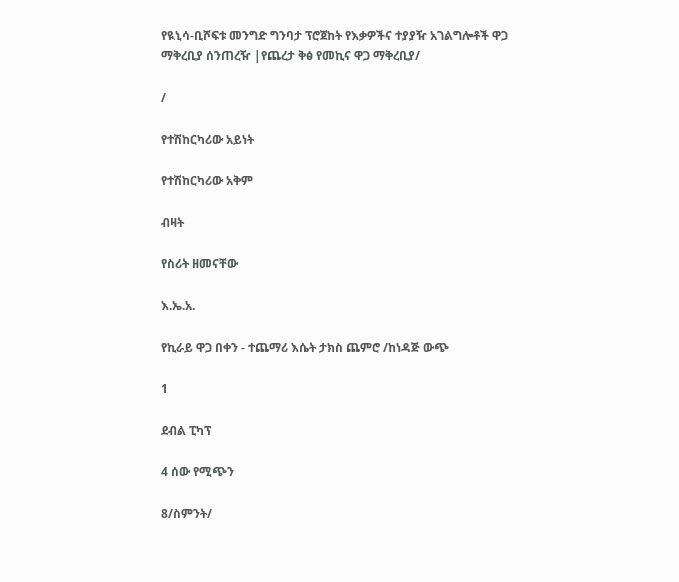የዪኒሳ-ቢሾፍቱ መንግድ ግንባታ ፕሮጀከት የእቃዎችና ተያያዥ አገልግሎቶች ዋጋ ማቅረቢያ ሰንጠረዥ |የጨረታ ቅፅ የመኪና ዋጋ ማቅረቢያ/

/

የተሽከርካሪው አይነት

የተሽከርካሪው አቅም

ብዛት

የስሪት ዘመናቸው

እ.ኤ.አ.

የኪራይ ዋጋ በቀን - ተጨማሪ እሴት ታክስ ጨምሮ /ከነዳጅ ውጭ

1

ደብል ፒካፕ

4 ሰው የሚጭን

8/ስምንት/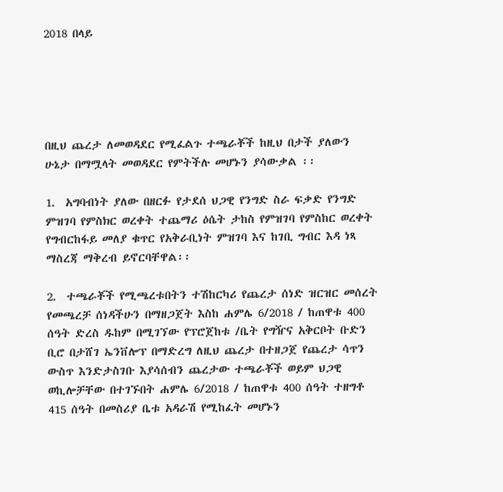2018 በላይ





በዚህ ጨረታ ለመወዳደር የሚፈልጉ ተጫራቾች ከዚህ በታች ያለውን ሁኔታ በማሟላት መወዳደር የምትችሉ መሆኑን ያሳውቃል ፡፡

1.  አግባብነት ያለው በዘርፉ የታደሰ ህጋዊ የንግድ ስራ ፍቃድ የንግድ ምዝገባ የምስክር ወረቀት ተጨማሪ ዕሴት ታከስ የምዝገባ የምስከር ወረቀት የግብርከፋይ መለያ ቁጥር የአቅራቢነት ምዝገባ እና ከገቢ ግብር እዳ ነጻ ማስረጃ ማቅረብ ይኖርባቸዋል፡፡

2.  ተጫራቾች የሚጫረቱበትን ተሽከርካሪ የጨረታ ሰነድ ዝርዝር መሰረት የመጫረቻ ሰነዳችሁን በማዘጋጀት እስከ ሐምሌ 6/2018 / ከጠዋቱ 400 ሰዓት ድረስ ዱከም በሚገኘው የፕሮጀከቱ /ቤት የግዥና አቅርቦት ቡድን ቢሮ በታሸገ ኤንቨሎፕ በማድረግ ለዚህ ጨረታ በተዘጋጀ የጨረታ ሳጥን ውስጥ እንድታስገቡ እያሳሰብን ጨረታው ተጫራቾች ወይም ህጋዊ ወኪሎቻቸው በተገኙበት ሐምሌ 6/2018 / ከጠዋቱ 400 ሰዓት ተዘግቶ 415 ሰዓት በመስሪያ ቤቱ አዳራሽ የሚከፈት መሆኑን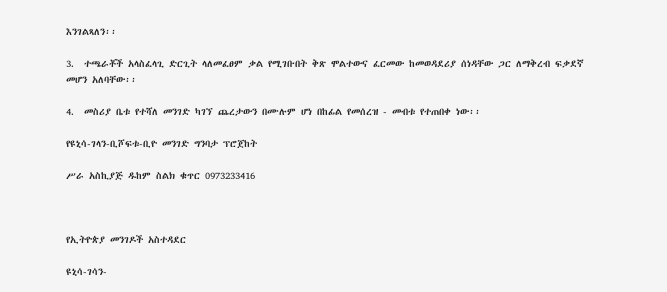እንገልጻለን፡፡

3.  ተጫራቾች አላስፈላጊ ድርጊት ላለመፈፀም ቃል የሚገቡበት ቅጽ ሞልተውና ፈርመው ከመወዳደሪያ ሰነዳቸው ጋር ለማቅረብ ፍቃደኛ መሆን አለባቸው፡፡

4.  መስሪያ ቤቱ የተሻለ መንገድ ካገኘ ጨረታውን በሙሉም ሆነ በከፊል የመሰረዝ - መብቱ የተጠበቀ ነው፡፡

የዩኒሳ-ገላን-ቢሾፍቱ-ቢዮ መንገድ ግንባታ ፕሮጀከት

ሥራ አስኪያጅ ዱከም ስልክ ቁጥር 0973233416



የኢትዮጵያ መንገዶች አስተዳደር

ዩኒሳ-ገሳን-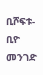ቢሾፍቱ-ቢዮ መንገድ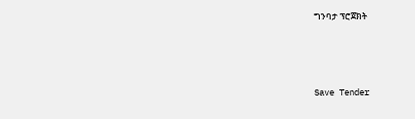ግንባታ ፕሮጀክት





Save Tender